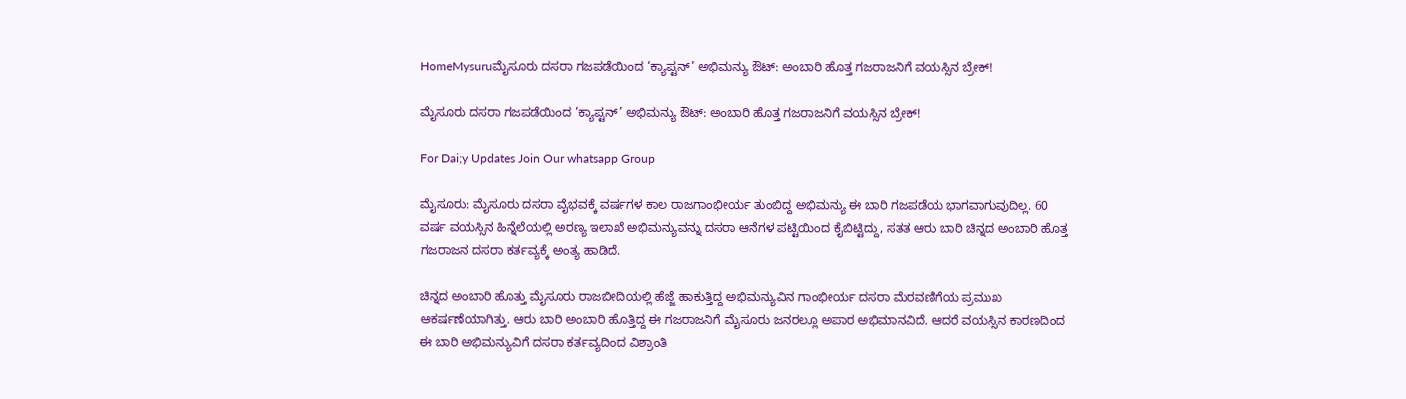HomeMysuruಮೈಸೂರು ದಸರಾ ಗಜಪಡೆಯಿಂದ ‘ಕ್ಯಾಪ್ಟನ್’ ಅಭಿಮನ್ಯು ಔಟ್: ಅಂಬಾರಿ ಹೊತ್ತ ಗಜರಾಜನಿಗೆ ವಯಸ್ಸಿನ ಬ್ರೇಕ್!

ಮೈಸೂರು ದಸರಾ ಗಜಪಡೆಯಿಂದ ‘ಕ್ಯಾಪ್ಟನ್’ ಅಭಿಮನ್ಯು ಔಟ್: ಅಂಬಾರಿ ಹೊತ್ತ ಗಜರಾಜನಿಗೆ ವಯಸ್ಸಿನ ಬ್ರೇಕ್!

For Dai;y Updates Join Our whatsapp Group

ಮೈಸೂರು: ಮೈಸೂರು ದಸರಾ ವೈಭವಕ್ಕೆ ವರ್ಷಗಳ ಕಾಲ ರಾಜಗಾಂಭೀರ್ಯ ತುಂಬಿದ್ದ ಅಭಿಮನ್ಯು ಈ ಬಾರಿ ಗಜಪಡೆಯ ಭಾಗವಾಗುವುದಿಲ್ಲ. 60 ವರ್ಷ ವಯಸ್ಸಿನ ಹಿನ್ನೆಲೆಯಲ್ಲಿ ಅರಣ್ಯ ಇಲಾಖೆ ಅಭಿಮನ್ಯುವನ್ನು ದಸರಾ ಆನೆಗಳ ಪಟ್ಟಿಯಿಂದ ಕೈಬಿಟ್ಟಿದ್ದು, ಸತತ ಆರು ಬಾರಿ ಚಿನ್ನದ ಅಂಬಾರಿ ಹೊತ್ತ ಗಜರಾಜನ ದಸರಾ ಕರ್ತವ್ಯಕ್ಕೆ ಅಂತ್ಯ ಹಾಡಿದೆ.

ಚಿನ್ನದ ಅಂಬಾರಿ ಹೊತ್ತು ಮೈಸೂರು ರಾಜಬೀದಿಯಲ್ಲಿ ಹೆಜ್ಜೆ ಹಾಕುತ್ತಿದ್ದ ಅಭಿಮನ್ಯುವಿನ ಗಾಂಭೀರ್ಯ ದಸರಾ ಮೆರವಣಿಗೆಯ ಪ್ರಮುಖ ಆಕರ್ಷಣೆಯಾಗಿತ್ತು. ಆರು ಬಾರಿ ಅಂಬಾರಿ ಹೊತ್ತಿದ್ದ ಈ ಗಜರಾಜನಿಗೆ ಮೈಸೂರು ಜನರಲ್ಲೂ ಅಪಾರ ಅಭಿಮಾನವಿದೆ. ಆದರೆ ವಯಸ್ಸಿನ ಕಾರಣದಿಂದ ಈ ಬಾರಿ ಅಭಿಮನ್ಯುವಿಗೆ ದಸರಾ ಕರ್ತವ್ಯದಿಂದ ವಿಶ್ರಾಂತಿ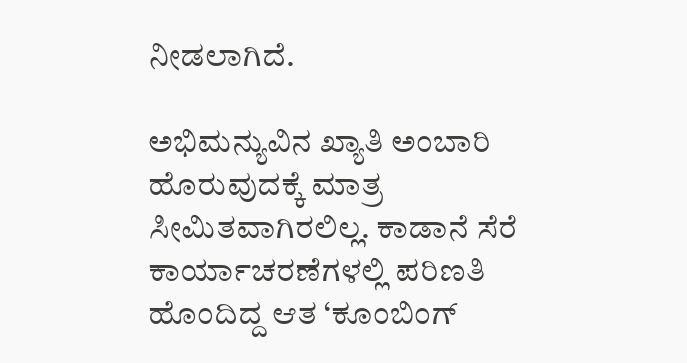ನೀಡಲಾಗಿದೆ.

ಅಭಿಮನ್ಯುವಿನ ಖ್ಯಾತಿ ಅಂಬಾರಿ ಹೊರುವುದಕ್ಕೆ ಮಾತ್ರ ಸೀಮಿತವಾಗಿರಲಿಲ್ಲ. ಕಾಡಾನೆ ಸೆರೆ ಕಾರ್ಯಾಚರಣೆಗಳಲ್ಲಿ ಪರಿಣತಿ ಹೊಂದಿದ್ದ ಆತ ‘ಕೂಂಬಿಂಗ್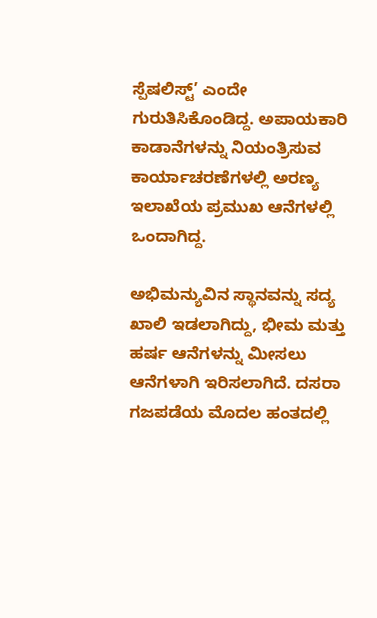ಸ್ಪೆಷಲಿಸ್ಟ್’ ಎಂದೇ ಗುರುತಿಸಿಕೊಂಡಿದ್ದ. ಅಪಾಯಕಾರಿ ಕಾಡಾನೆಗಳನ್ನು ನಿಯಂತ್ರಿಸುವ ಕಾರ್ಯಾಚರಣೆಗಳಲ್ಲಿ ಅರಣ್ಯ ಇಲಾಖೆಯ ಪ್ರಮುಖ ಆನೆಗಳಲ್ಲಿ ಒಂದಾಗಿದ್ದ.

ಅಭಿಮನ್ಯುವಿನ ಸ್ಥಾನವನ್ನು ಸದ್ಯ ಖಾಲಿ ಇಡಲಾಗಿದ್ದು, ಭೀಮ ಮತ್ತು ಹರ್ಷ ಆನೆಗಳನ್ನು ಮೀಸಲು ಆನೆಗಳಾಗಿ ಇರಿಸಲಾಗಿದೆ. ದಸರಾ ಗಜಪಡೆಯ ಮೊದಲ ಹಂತದಲ್ಲಿ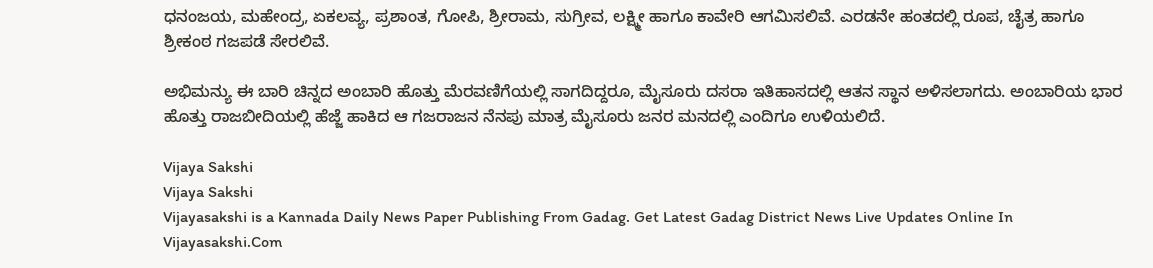ಧನಂಜಯ, ಮಹೇಂದ್ರ, ಏಕಲವ್ಯ, ಪ್ರಶಾಂತ, ಗೋಪಿ, ಶ್ರೀರಾಮ, ಸುಗ್ರೀವ, ಲಕ್ಷ್ಮೀ ಹಾಗೂ ಕಾವೇರಿ ಆಗಮಿಸಲಿವೆ. ಎರಡನೇ ಹಂತದಲ್ಲಿ ರೂಪ, ಚೈತ್ರ ಹಾಗೂ ಶ್ರೀಕಂಠ ಗಜಪಡೆ ಸೇರಲಿವೆ.

ಅಭಿಮನ್ಯು ಈ ಬಾರಿ ಚಿನ್ನದ ಅಂಬಾರಿ ಹೊತ್ತು ಮೆರವಣಿಗೆಯಲ್ಲಿ ಸಾಗದಿದ್ದರೂ, ಮೈಸೂರು ದಸರಾ ಇತಿಹಾಸದಲ್ಲಿ ಆತನ ಸ್ಥಾನ ಅಳಿಸಲಾಗದು. ಅಂಬಾರಿಯ ಭಾರ ಹೊತ್ತು ರಾಜಬೀದಿಯಲ್ಲಿ ಹೆಜ್ಜೆ ಹಾಕಿದ ಆ ಗಜರಾಜನ ನೆನಪು ಮಾತ್ರ ಮೈಸೂರು ಜನರ ಮನದಲ್ಲಿ ಎಂದಿಗೂ ಉಳಿಯಲಿದೆ.

Vijaya Sakshi
Vijaya Sakshi
Vijayasakshi is a Kannada Daily News Paper Publishing From Gadag. Get Latest Gadag District News Live Updates Online In Vijayasakshi.Com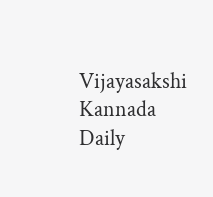Vijayasakshi Kannada Daily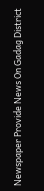Newspaper Provide News On Gadag District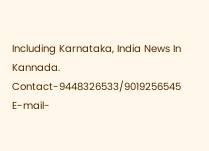Including Karnataka, India News In Kannada. Contact-9448326533/9019256545 E-mail-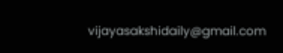vijayasakshidaily@gmail.com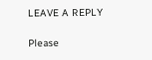LEAVE A REPLY

Please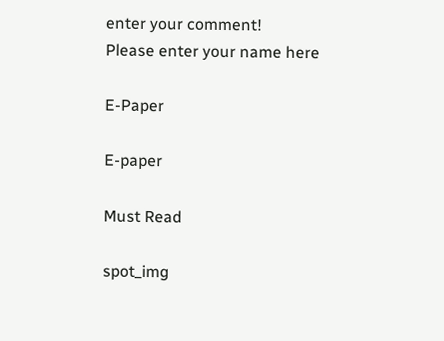enter your comment!
Please enter your name here

E-Paper

E-paper

Must Read

spot_img